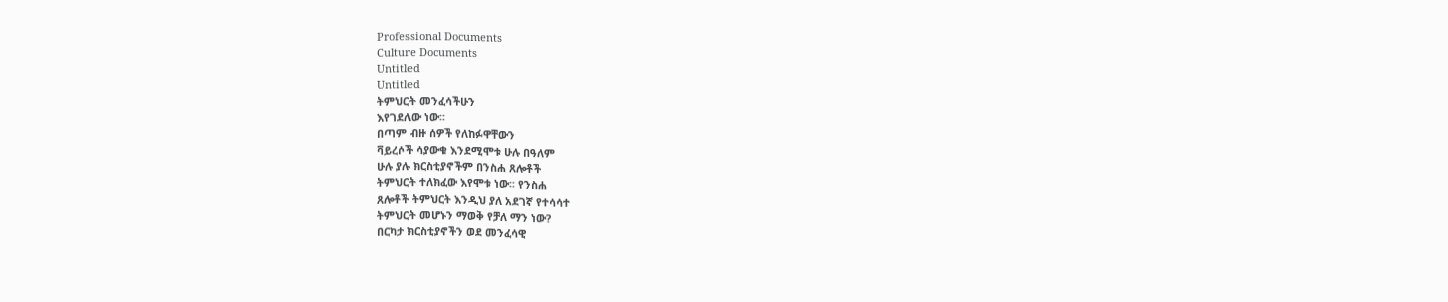Professional Documents
Culture Documents
Untitled
Untitled
ትምህርት መንፈሳችሁን
እየገደለው ነው፡፡
በጣም ብዙ ሰዎች የለከፉዋቸውን
ቫይረሶች ሳያውቁ እንደሚሞቱ ሁሉ በዓለም
ሁሉ ያሉ ክርስቲያኖችም በንስሐ ጸሎቶች
ትምህርት ተለክፈው እየሞቱ ነው፡፡ የንስሐ
ጸሎቶች ትምህርት እንዲህ ያለ አደገኛ የተሳሳተ
ትምህርት መሆኑን ማወቅ የቻለ ማን ነው?
በርካታ ክርስቲያኖችን ወደ መንፈሳዊ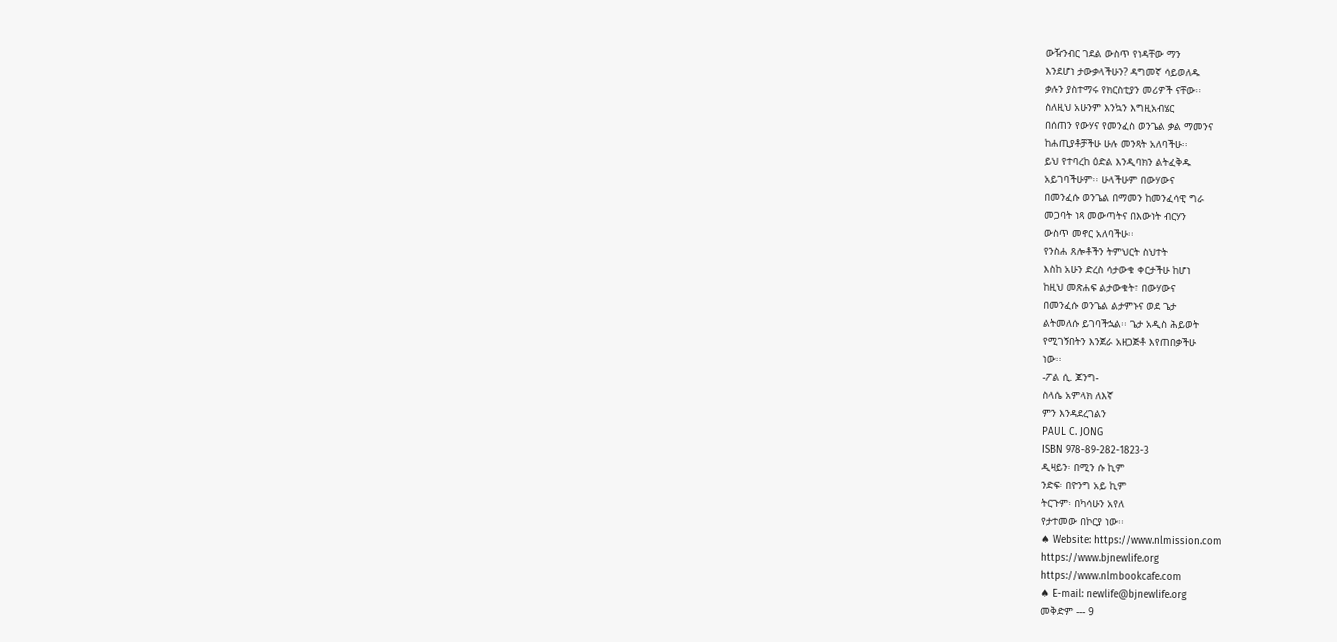ውዥንብር ገደል ውስጥ የነዳቸው ማን
እንደሆነ ታውቃላችሁን? ዳግመኛ ሳይወለዱ
ቃሉን ያስተማሩ የክርስቲያን መሪዎች ናቸው፡፡
ስለዚህ አሁንም እንኳን እግዚአብሄር
በሰጠን የውሃና የመንፈስ ወንጌል ቃል ማመንና
ከሐጢያቶቻችሁ ሁሉ መንጻት አለባችሁ፡፡
ይህ የተባረከ ዕድል እንዲባክን ልትፈቅዱ
አይገባችሁም፡፡ ሁላችሁም በውሃውና
በመንፈሱ ወንጌል በማመን ከመንፈሳዊ ግራ
መጋባት ነጻ መውጣትና በእውነት ብርሃን
ውስጥ መኖር አለባችሁ፡፡
የንስሐ ጸሎቶችን ትምህርት ስህተት
እስከ አሁን ድረስ ሳታውቁ ቀርታችሁ ከሆነ
ከዚህ መጽሐፍ ልታውቁት፣ በውሃውና
በመንፈሱ ወንጌል ልታምኑና ወደ ጌታ
ልትመለሱ ይገባችኋል፡፡ ጌታ አዲስ ሕይወት
የሚገኝበትን እንጀራ አዘጋጅቶ እየጠበቃችሁ
ነው፡፡
-ፖል ሲ. ጆንግ-
ስላሴ አምላክ ለእኛ
ምን እንዳደረገልን
PAUL C. JONG
ISBN 978-89-282-1823-3
ዲዛይን፡ በሚን ሱ ኪም
ንድፍ፡ በዮንግ አይ ኪም
ትርጉም፡ በካሳሁን አየለ
የታተመው በኮርያ ነው፡፡
♠ Website: https://www.nlmission.com
https://www.bjnewlife.org
https://www.nlmbookcafe.com
♠ E-mail: newlife@bjnewlife.org
መቅድም --- 9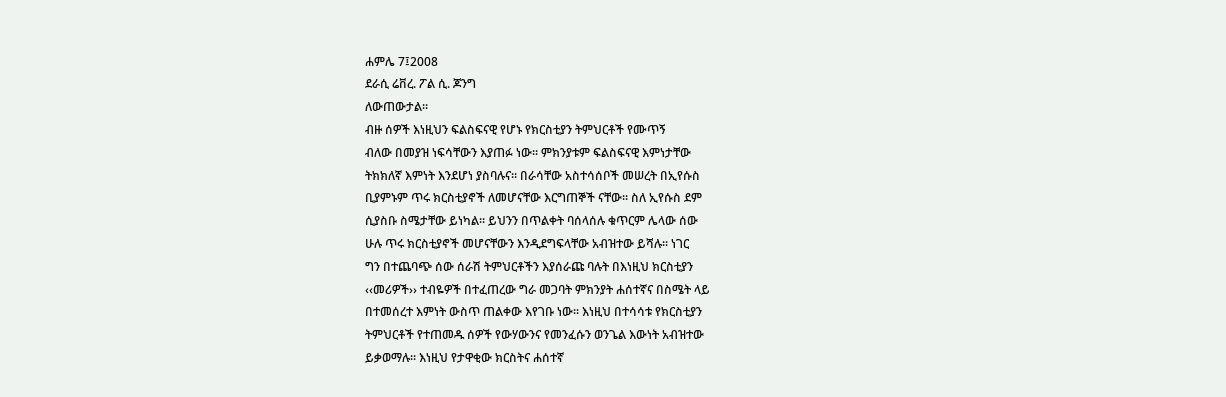ሐምሌ 7፤2008
ደራሲ ሬቨረ. ፖል ሲ. ጆንግ
ለውጠውታል፡፡
ብዙ ሰዎች እነዚህን ፍልስፍናዊ የሆኑ የክርስቲያን ትምህርቶች የሙጥኝ
ብለው በመያዝ ነፍሳቸውን እያጠፉ ነው፡፡ ምክንያቱም ፍልስፍናዊ እምነታቸው
ትክክለኛ እምነት እንደሆነ ያስባሉና፡፡ በራሳቸው አስተሳሰቦች መሠረት በኢየሱስ
ቢያምኑም ጥሩ ክርስቲያኖች ለመሆናቸው እርግጠኞች ናቸው፡፡ ስለ ኢየሱስ ደም
ሲያስቡ ስሜታቸው ይነካል፡፡ ይህንን በጥልቀት ባሰላሰሉ ቁጥርም ሌላው ሰው
ሁሉ ጥሩ ክርስቲያኖች መሆናቸውን እንዲደግፍላቸው አብዝተው ይሻሉ፡፡ ነገር
ግን በተጨባጭ ሰው ሰራሽ ትምህርቶችን እያሰራጩ ባሉት በእነዚህ ክርስቲያን
‹‹መሪዎች›› ተብዬዎች በተፈጠረው ግራ መጋባት ምክንያት ሐሰተኛና በስሜት ላይ
በተመሰረተ እምነት ውስጥ ጠልቀው እየገቡ ነው፡፡ እነዚህ በተሳሳቱ የክርስቲያን
ትምህርቶች የተጠመዱ ሰዎች የውሃውንና የመንፈሱን ወንጌል እውነት አብዝተው
ይቃወማሉ፡፡ እነዚህ የታዋቂው ክርስትና ሐሰተኛ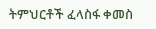ትምህርቶች ፈላስፋ ቀመስ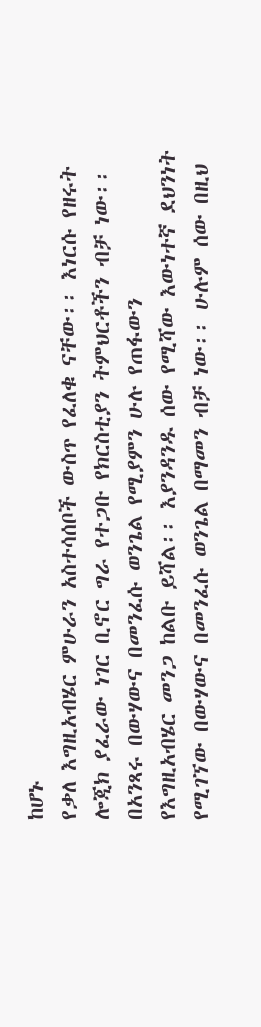ከሆኑ
የቃለ እግዚአብሄር ምሁራን አስተሳሰቦች ውስጥ የፈለቁ ናቸው፡፡ እነርሱ የዘሩት
ሎጂክ ያፈራው ነገር ቢኖር ግራ የተጋቡ የክርስቲያን ትምህርቶችን ብቻ ነው፡፡
በአንጻሩ በውሃውና በመንፈሱ ወንጌል የሚያምን ሁሉ የጠፋውን
የእግዚአብሄር መንጋ ከልቡ ይሻል፡፡ እያንዳንዱ ሰው የሚሻው እውነተኛ ደህንነት
የሚገኘው በውሃውና በመንፈሱ ወንጌል በማመን ብቻ ነው፡፡ ሁሉም ሰው በዚህ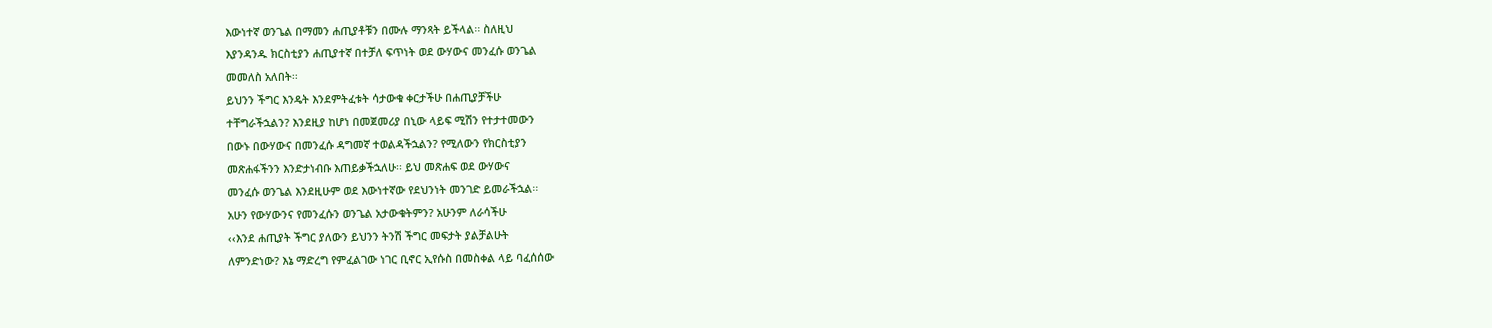እውነተኛ ወንጌል በማመን ሐጢያቶቹን በሙሉ ማንጻት ይችላል፡፡ ስለዚህ
እያንዳንዱ ክርስቲያን ሐጢያተኛ በተቻለ ፍጥነት ወደ ውሃውና መንፈሱ ወንጌል
መመለስ አለበት፡፡
ይህንን ችግር እንዴት እንደምትፈቱት ሳታውቁ ቀርታችሁ በሐጢያቻችሁ
ተቸግራችኋልን? እንደዚያ ከሆነ በመጀመሪያ በኒው ላይፍ ሚሽን የተታተመውን
በውኑ በውሃውና በመንፈሱ ዳግመኛ ተወልዳችኋልን? የሚለውን የክርስቲያን
መጽሐፋችንን እንድታነብቡ እጠይቃችኋለሁ፡፡ ይህ መጽሐፍ ወደ ውሃውና
መንፈሱ ወንጌል እንደዚሁም ወደ እውነተኛው የደህንነት መንገድ ይመራችኋል፡፡
አሁን የውሃውንና የመንፈሱን ወንጌል አታውቁትምን? አሁንም ለራሳችሁ
‹‹እንደ ሐጢያት ችግር ያለውን ይህንን ትንሽ ችግር መፍታት ያልቻልሁት
ለምንድነው? እኔ ማድረግ የምፈልገው ነገር ቢኖር ኢየሱስ በመስቀል ላይ ባፈሰሰው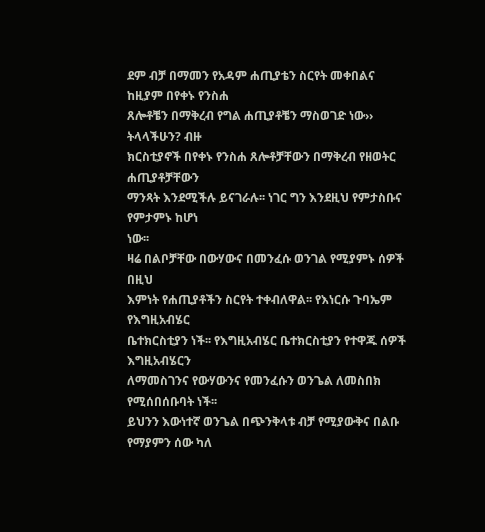ደም ብቻ በማመን የአዳም ሐጢያቴን ስርየት መቀበልና ከዚያም በየቀኑ የንስሐ
ጸሎቶቼን በማቅረብ የግል ሐጢያቶቼን ማስወገድ ነው›› ትላላችሁን? ብዙ
ክርስቲያኖች በየቀኑ የንስሐ ጸሎቶቻቸውን በማቅረብ የዘወትር ሐጢያቶቻቸውን
ማንጻት እንደሚችሉ ይናገራሉ፡፡ ነገር ግን እንደዚህ የምታስቡና የምታምኑ ከሆነ
ነው፡፡
ዛሬ በልቦቻቸው በውሃውና በመንፈሱ ወንገል የሚያምኑ ሰዎች በዚህ
እምነት የሐጢያቶችን ስርየት ተቀብለዋል፡፡ የእነርሱ ጉባኤም የእግዚአብሄር
ቤተክርስቲያን ነች፡፡ የእግዚአብሄር ቤተክርስቲያን የተዋጁ ሰዎች እግዚአብሄርን
ለማመስገንና የውሃውንና የመንፈሱን ወንጌል ለመስበክ የሚሰበሰቡባት ነች፡፡
ይህንን እውነተኛ ወንጌል በጭንቅላቱ ብቻ የሚያውቅና በልቡ የማያምን ሰው ካለ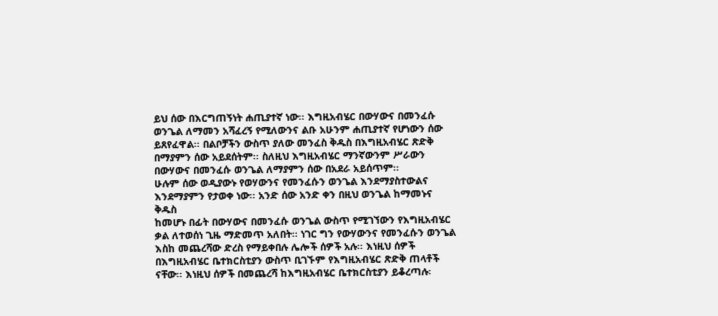ይህ ሰው በእርግጠኝነት ሐጢያተኛ ነው፡፡ እግዚአብሄር በውሃውና በመንፈሱ
ወንጌል ለማመን አሻፈረኝ የሚለውንና ልቡ አሁንም ሐጢያተኛ የሆነውን ሰው
ይጸየፈዋል፡፡ በልቦቻችን ውስጥ ያለው መንፈስ ቅዱስ በእግዚአብሄር ጽድቅ
በማያምን ሰው አይደሰትም፡፡ ስለዚህ እግዚአብሄር ማንኛውንም ሥራውን
በውሃውና በመንፈሱ ወንጌል ለማያምን ሰው በአደራ አይሰጥም፡፡
ሁሉም ሰው ወዲያውኑ የወሃውንና የመንፈሱን ወንጌል እንደማያስተውልና
እንደማያምን የታወቀ ነው፡፡ አንድ ሰው አንድ ቀን በዚህ ወንጌል ከማመኑና ቅዱስ
ከመሆኑ በፊት በውሃውና በመንፈሱ ወንጌል ውስጥ የሚገኘውን የእግዚአብሄር
ቃል ለተወሰነ ጊዜ ማድመጥ አለበት፡፡ ነገር ግን የውሃውንና የመንፈሱን ወንጌል
እስከ መጨረሻው ድረስ የማይቀበሉ ሌሎች ሰዎች አሉ፡፡ እነዚህ ሰዎች
በእግዚአብሄር ቤተክርስቲያን ውስጥ ቢገኙም የእግዚአብሄር ጽድቅ ጠላቶች
ናቸው፡፡ እነዚህ ሰዎች በመጨረሻ ከእግዚአብሄር ቤተክርስቲያን ይቆረጣሉ፡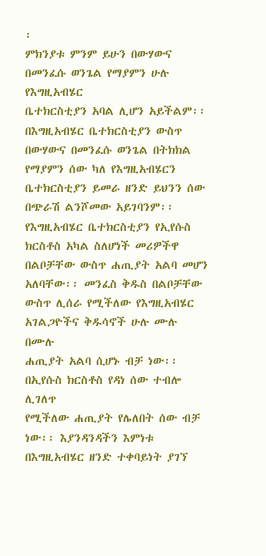፡
ምክንያቱ ምንም ይሁን በውሃውና በመንፈሱ ወንጌል የማያምን ሁሉ የእግዚአብሄር
ቤተክርስቲያን አባል ሊሆን አይችልም፡፡ በእግዚአብሄር ቤተክርስቲያን ውስጥ
በውሃውና በመንፈሱ ወንጌል በትክክል የማያምን ሰው ካለ የእግዚአብሄርን
ቤተክርስቲያን ይመራ ዘንድ ይህንን ሰው በጭራሽ ልንሾመው አይገባንም፡፡
የእግዚአብሄር ቤተክርስቲያን የኢየሱስ ክርስቶስ አካል ስለሆነች መሪዎችዋ
በልቦቻቸው ውስጥ ሐጢያት አልባ መሆን አለባቸው፡፡ መንፈስ ቅዱስ በልቦቻቸው
ውስጥ ሊሰራ የሚችለው የእግዚአብሄር አገልጋዮችና ቅዱሳኖች ሁሉ ሙሉ በሙሉ
ሐጢያት አልባ ሲሆኑ ብቻ ነው፡፡ በኢየሱስ ክርስቶስ የዳነ ሰው ተብሎ ሊገለጥ
የሚችለው ሐጢያት የሌለበት ሰው ብቻ ነው፡፡ እያንዳንዳችን እምነቱ
በእግዚአብሄር ዘንድ ተቀባይነት ያገኘ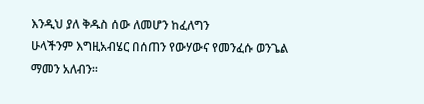እንዲህ ያለ ቅዱስ ሰው ለመሆን ከፈለግን
ሁላችንም እግዚአብሄር በሰጠን የውሃውና የመንፈሱ ወንጌል ማመን አለብን፡፡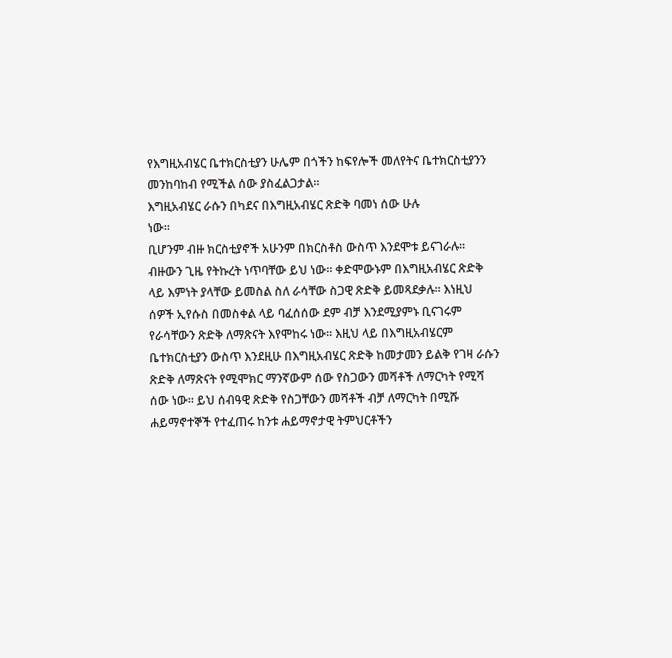የእግዚአብሄር ቤተክርስቲያን ሁሌም በጎችን ከፍየሎች መለየትና ቤተክርስቲያንን
መንከባከብ የሚችል ሰው ያስፈልጋታል፡፡
እግዚአብሄር ራሱን በካደና በእግዚአብሄር ጽድቅ ባመነ ሰው ሁሉ
ነው፡፡
ቢሆንም ብዙ ክርስቲያኖች አሁንም በክርስቶስ ውስጥ እንደሞቱ ይናገራሉ፡፡
ብዙውን ጊዜ የትኩረት ነጥባቸው ይህ ነው፡፡ ቀድሞውኑም በእግዚአብሄር ጽድቅ
ላይ እምነት ያላቸው ይመስል ስለ ራሳቸው ስጋዊ ጽድቅ ይመጻደቃሉ፡፡ እነዚህ
ሰዎች ኢየሱስ በመስቀል ላይ ባፈሰሰው ደም ብቻ እንደሚያምኑ ቢናገሩም
የራሳቸውን ጽድቅ ለማጽናት እየሞከሩ ነው፡፡ እዚህ ላይ በእግዚአብሄርም
ቤተክርስቲያን ውስጥ እንደዚሁ በእግዚአብሄር ጽድቅ ከመታመን ይልቅ የገዛ ራሱን
ጽድቅ ለማጽናት የሚሞክር ማንኛውም ሰው የስጋውን መሻቶች ለማርካት የሚሻ
ሰው ነው፡፡ ይህ ሰብዓዊ ጽድቅ የስጋቸውን መሻቶች ብቻ ለማርካት በሚሹ
ሐይማኖተኞች የተፈጠሩ ከንቱ ሐይማኖታዊ ትምህርቶችን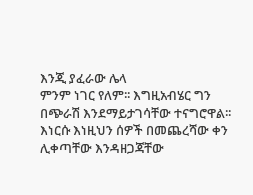እንጂ ያፈራው ሌላ
ምንም ነገር የለም፡፡ እግዚአብሄር ግን በጭራሽ እንደማይታገሳቸው ተናግሮዋል፡፡
እነርሱ እነዚህን ሰዎች በመጨረሻው ቀን ሊቀጣቸው እንዳዘጋጃቸው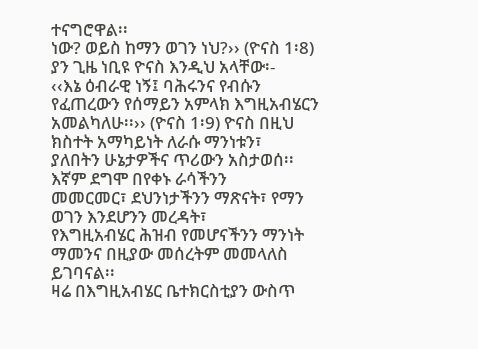ተናግሮዋል፡፡
ነው? ወይስ ከማን ወገን ነህ?›› (ዮናስ 1፡8) ያን ጊዜ ነቢዩ ዮናስ እንዲህ አላቸው፡-
‹‹እኔ ዕብራዊ ነኝ፤ ባሕሩንና የብሱን የፈጠረውን የሰማይን አምላክ እግዚአብሄርን
አመልካለሁ፡፡›› (ዮናስ 1፡9) ዮናስ በዚህ ክስተት አማካይነት ለራሱ ማንነቱን፣
ያለበትን ሁኔታዎችና ጥሪውን አስታወሰ፡፡ እኛም ደግሞ በየቀኑ ራሳችንን
መመርመር፣ ደህንነታችንን ማጽናት፣ የማን ወገን እንደሆንን መረዳት፣
የእግዚአብሄር ሕዝብ የመሆናችንን ማንነት ማመንና በዚያው መሰረትም መመላለስ
ይገባናል፡፡
ዛሬ በእግዚአብሄር ቤተክርስቲያን ውስጥ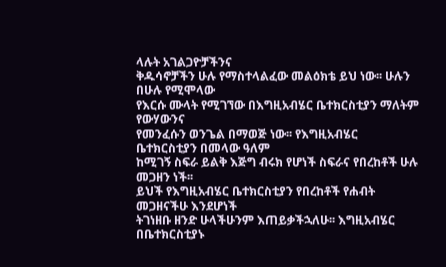ላሉት አገልጋዮቻችንና
ቅዱሳኖቻችን ሁሉ የማስተላልፈው መልዕክቴ ይህ ነው፡፡ ሁሉን በሁሉ የሚሞላው
የእርሱ ሙላት የሚገኘው በእግዚአብሄር ቤተክርስቲያን ማለትም የውሃውንና
የመንፈሱን ወንጌል በማወጅ ነው፡፡ የእግዚአብሄር ቤተክርስቲያን በመላው ዓለም
ከሚገኝ ስፍራ ይልቅ እጅግ ብሩክ የሆነች ስፍራና የበረከቶች ሁሉ መጋዘን ነች፡፡
ይህች የእግዚአብሄር ቤተክርስቲያን የበረከቶች የሐብት መጋዘናችሁ እንደሆነች
ትገነዘቡ ዘንድ ሁላችሁንም እጠይቃችኋለሁ፡፡ እግዚአብሄር በቤተክርስቲያኑ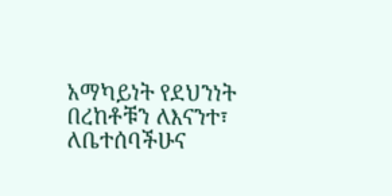አማካይነት የደህንነት በረከቶቹን ለእናንተ፣ ለቤተሰባችሁና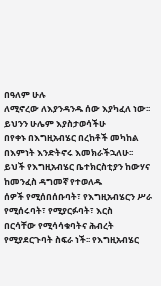በዓለም ሁሉ
ለሚኖረው ለእያንዳንዱ ሰው እያካፈለ ነው፡፡ ይህንን ሁሌም እያስታወሳችሁ
በየቀኑ በእግዚአብሄር በረከቶች መካከል በእምነት እንድትኖሩ እመክራችኋለሁ፡፡
ይህች የእግዚአብሄር ቤተክርስቲያን ከውሃና ከመንፈስ ዳግመኛ የተወለዱ
ሰዎች የሚሰበሰቡባት፣ የእግዚአብሄርን ሥራ የሚሰሩባት፣ የሚያርፉባት፣ እርስ
በርሳቸው የሚሳሳቁባትና ሕብረት የሚያደርጉባት ስፍራ ነች፡፡ የእግዚአብሄር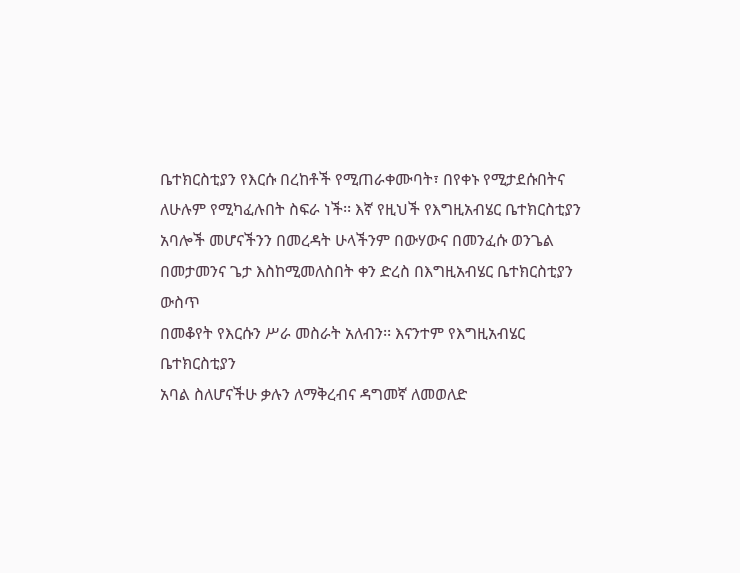ቤተክርስቲያን የእርሱ በረከቶች የሚጠራቀሙባት፣ በየቀኑ የሚታደሱበትና
ለሁሉም የሚካፈሉበት ስፍራ ነች፡፡ እኛ የዚህች የእግዚአብሄር ቤተክርስቲያን
አባሎች መሆናችንን በመረዳት ሁላችንም በውሃውና በመንፈሱ ወንጌል
በመታመንና ጌታ እስከሚመለስበት ቀን ድረስ በእግዚአብሄር ቤተክርስቲያን ውስጥ
በመቆየት የእርሱን ሥራ መስራት አለብን፡፡ እናንተም የእግዚአብሄር ቤተክርስቲያን
አባል ስለሆናችሁ ቃሉን ለማቅረብና ዳግመኛ ለመወለድ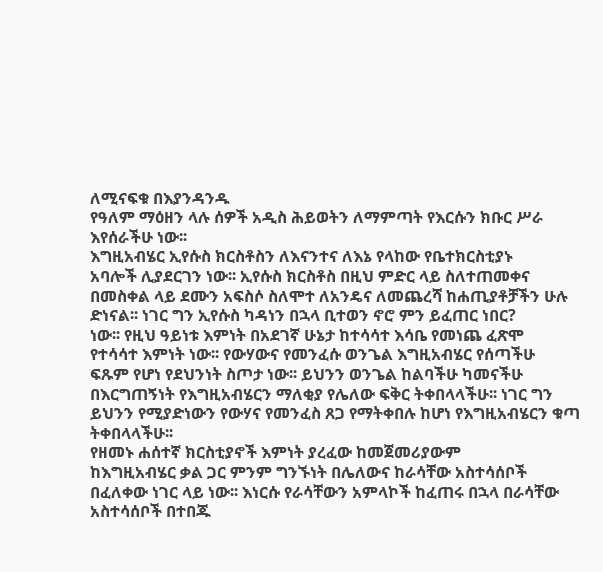ለሚናፍቁ በእያንዳንዱ
የዓለም ማዕዘን ላሉ ሰዎች አዲስ ሕይወትን ለማምጣት የእርሱን ክቡር ሥራ
እየሰራችሁ ነው፡፡
እግዚአብሄር ኢየሱስ ክርስቶስን ለእናንተና ለእኔ የላከው የቤተክርስቲያኑ
አባሎች ሊያደርገን ነው፡፡ ኢየሱስ ክርስቶስ በዚህ ምድር ላይ ስለተጠመቀና
በመስቀል ላይ ደሙን አፍስሶ ስለሞተ ለአንዴና ለመጨረሻ ከሐጢያቶቻችን ሁሉ
ድነናል፡፡ ነገር ግን ኢየሱስ ካዳነን በኋላ ቢተወን ኖሮ ምን ይፈጠር ነበር?
ነው፡፡ የዚህ ዓይነቱ እምነት በአደገኛ ሁኔታ ከተሳሳተ እሳቤ የመነጨ ፈጽሞ
የተሳሳተ እምነት ነው፡፡ የውሃውና የመንፈሱ ወንጌል እግዚአብሄር የሰጣችሁ
ፍጹም የሆነ የደህንነት ስጦታ ነው፡፡ ይህንን ወንጌል ከልባችሁ ካመናችሁ
በእርግጠኝነት የእግዚአብሄርን ማለቂያ የሌለው ፍቅር ትቀበላላችሁ፡፡ ነገር ግን
ይህንን የሚያድነውን የውሃና የመንፈስ ጸጋ የማትቀበሉ ከሆነ የእግዚአብሄርን ቁጣ
ትቀበላላችሁ፡፡
የዘመኑ ሐሰተኛ ክርስቲያኖች እምነት ያረፈው ከመጀመሪያውም
ከእግዚአብሄር ቃል ጋር ምንም ግንኙነት በሌለውና ከራሳቸው አስተሳሰቦች
በፈለቀው ነገር ላይ ነው፡፡ እነርሱ የራሳቸውን አምላኮች ከፈጠሩ በኋላ በራሳቸው
አስተሳሰቦች በተበጁ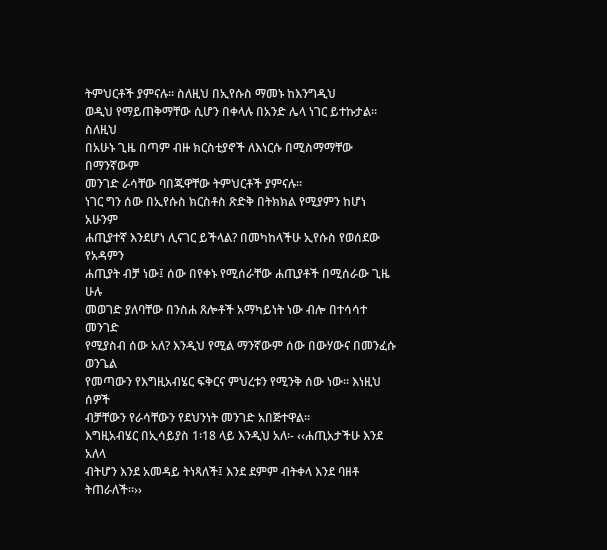ትምህርቶች ያምናሉ፡፡ ስለዚህ በኢየሱስ ማመኑ ከእንግዲህ
ወዲህ የማይጠቅማቸው ሲሆን በቀላሉ በአንድ ሌላ ነገር ይተኩታል፡፡ ስለዚህ
በአሁኑ ጊዜ በጣም ብዙ ክርስቲያኖች ለእነርሱ በሚስማማቸው በማንኛውም
መንገድ ራሳቸው ባበጁዋቸው ትምህርቶች ያምናሉ፡፡
ነገር ግን ሰው በኢየሱስ ክርስቶስ ጽድቅ በትክክል የሚያምን ከሆነ አሁንም
ሐጢያተኛ እንደሆነ ሊናገር ይችላል? በመካከላችሁ ኢየሱስ የወሰደው የአዳምን
ሐጢያት ብቻ ነው፤ ሰው በየቀኑ የሚሰራቸው ሐጢያቶች በሚሰራው ጊዜ ሁሉ
መወገድ ያለባቸው በንስሐ ጸሎቶች አማካይነት ነው ብሎ በተሳሳተ መንገድ
የሚያስብ ሰው አለ? እንዲህ የሚል ማንኛውም ሰው በውሃውና በመንፈሱ ወንጌል
የመጣውን የእግዚአብሄር ፍቅርና ምህረቱን የሚንቅ ሰው ነው፡፡ እነዚህ ሰዎች
ብቻቸውን የራሳቸውን የደህንነት መንገድ አበጅተዋል፡፡
እግዚአብሄር በኢሳይያስ 1፡18 ላይ እንዲህ አለ፡- ‹‹ሐጢአታችሁ እንደ አለላ
ብትሆን እንደ አመዳይ ትነጻለች፤ እንደ ደምም ብትቀላ እንደ ባዘቶ ትጠራለች፡፡››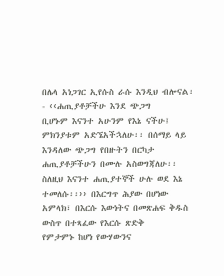በሌላ አነጋገር ኢየሱስ ራሱ እንዲህ ብሎናል፡- ‹‹ሐጢያቶቻችሁ እንደ ጭጋግ
ቢሆኑም እናንተ አሁንም የእኔ ናችሁ፤ ምክንያቱም አድኜአችኋለሁ፡፡ በሰማይ ላይ
እንዳለው ጭጋግ የበዙትን በርካታ ሐጢያቶቻችሁን በሙሉ አስወግጃለሁ፡፡
ስለዚህ እናንተ ሐጢያተኞች ሁሉ ወደ እኔ ተመለሱ፡፡›› በእርግጥ ሕያው በሆነው
አምላክ፣ በእርሱ እውነትና በመጽሐፍ ቅዱስ ውስጥ በተጻፈው የእርሱ ጽድቅ
የምታምኑ ከሆነ የውሃውንና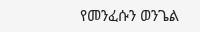የመንፈሱን ወንጌል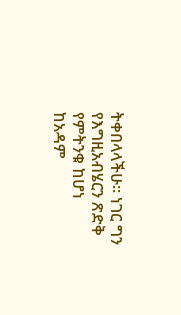ትቀበላላችሁ፡፡ ነገር ግን
የእግዚአብሄርን ጽድቅ የምትንቁ ከሆነ ከአዳም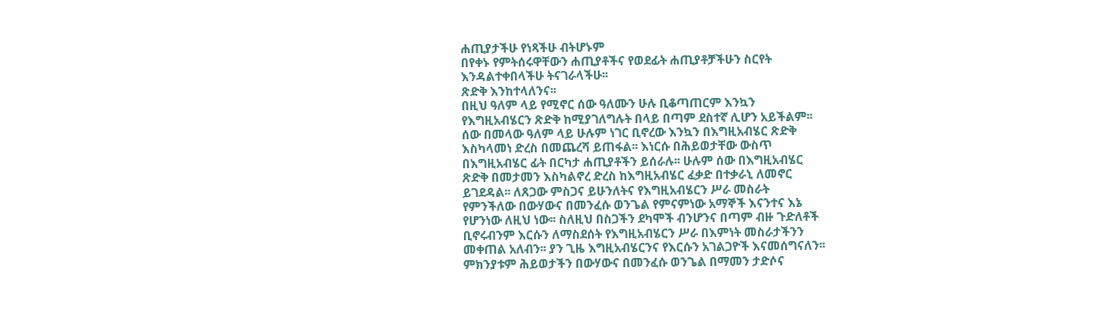ሐጢያታችሁ የነጻችሁ ብትሆኑም
በየቀኑ የምትሰሩዋቸውን ሐጢያቶችና የወደፊት ሐጢያቶቻችሁን ስርየት
እንዳልተቀበላችሁ ትናገራላችሁ፡፡
ጽድቅ እንከተላለንና፡፡
በዚህ ዓለም ላይ የሚኖር ሰው ዓለሙን ሁሉ ቢቆጣጠርም እንኳን
የእግዚአብሄርን ጽድቅ ከሚያገለግሉት በላይ በጣም ደስተኛ ሊሆን አይችልም፡፡
ሰው በመላው ዓለም ላይ ሁሉም ነገር ቢኖረው እንኳን በእግዚአብሄር ጽድቅ
እስካላመነ ድረስ በመጨረሻ ይጠፋል፡፡ እነርሱ በሕይወታቸው ውስጥ
በእግዚአብሄር ፊት በርካታ ሐጢያቶችን ይሰራሉ፡፡ ሁሉም ሰው በእግዚአብሄር
ጽድቅ በመታመን እስካልኖረ ድረስ ከእግዚአብሄር ፈቃድ በተቃራኒ ለመኖር
ይገደዳል፡፡ ለጸጋው ምስጋና ይሁንለትና የእግዚአብሄርን ሥራ መስራት
የምንችለው በውሃውና በመንፈሱ ወንጌል የምናምነው አማኞች እናንተና እኔ
የሆንነው ለዚህ ነው፡፡ ስለዚህ በስጋችን ደካሞች ብንሆንና በጣም ብዙ ጉድለቶች
ቢኖሩብንም እርሱን ለማስደሰት የእግዚአብሄርን ሥራ በእምነት መስራታችንን
መቀጠል አለብን፡፡ ያን ጊዜ እግዚአብሄርንና የእርሱን አገልጋዮች እናመሰግናለን፡፡
ምክንያቱም ሕይወታችን በውሃውና በመንፈሱ ወንጌል በማመን ታድሶና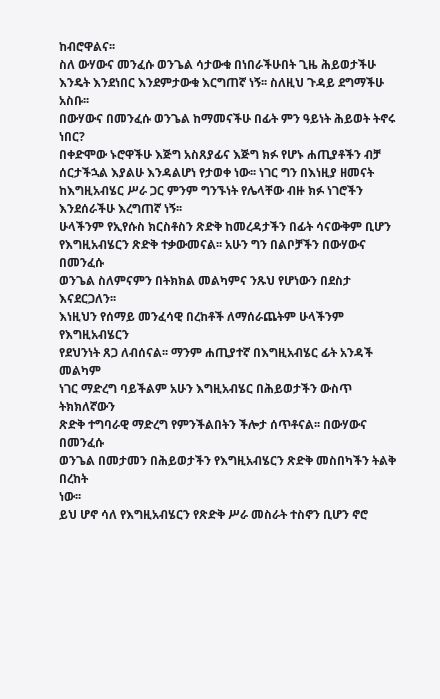ከብሮዋልና፡፡
ስለ ውሃውና መንፈሱ ወንጌል ሳታውቁ በነበራችሁበት ጊዜ ሕይወታችሁ
እንዴት እንደነበር እንደምታውቁ እርግጠኛ ነኝ፡፡ ስለዚህ ጉዳይ ደግማችሁ አስቡ፡፡
በውሃውና በመንፈሱ ወንጌል ከማመናችሁ በፊት ምን ዓይነት ሕይወት ትኖሩ ነበር?
በቀድሞው ኑሮዋችሁ እጅግ አስጸያፊና እጅግ ክፉ የሆኑ ሐጢያቶችን ብቻ
ሰርታችኋል እያልሁ እንዳልሆነ የታወቀ ነው፡፡ ነገር ግን በእነዚያ ዘመናት
ከእግዚአብሄር ሥራ ጋር ምንም ግንኙነት የሌላቸው ብዙ ክፉ ነገሮችን
እንደሰራችሁ እረግጠኛ ነኝ፡፡
ሁላችንም የኢየሱስ ክርስቶስን ጽድቅ ከመረዳታችን በፊት ሳናውቅም ቢሆን
የእግዚአብሄርን ጽድቅ ተቃውመናል፡፡ አሁን ግን በልቦቻችን በውሃውና በመንፈሱ
ወንጌል ስለምናምን በትክክል መልካምና ንጹህ የሆነውን በደስታ እናደርጋለን፡፡
እነዚህን የሰማይ መንፈሳዊ በረከቶች ለማሰራጨትም ሁላችንም የእግዚአብሄርን
የደህንነት ጸጋ ለብሰናል፡፡ ማንም ሐጢያተኛ በእግዚአብሄር ፊት አንዳች መልካም
ነገር ማድረግ ባይችልም አሁን እግዚአብሄር በሕይወታችን ውስጥ ትክክለኛውን
ጽድቅ ተግባራዊ ማድረግ የምንችልበትን ችሎታ ሰጥቶናል፡፡ በውሃውና በመንፈሱ
ወንጌል በመታመን በሕይወታችን የእግዚአብሄርን ጽድቅ መስበካችን ትልቅ በረከት
ነው፡፡
ይህ ሆኖ ሳለ የእግዚአብሄርን የጽድቅ ሥራ መስራት ተስኖን ቢሆን ኖሮ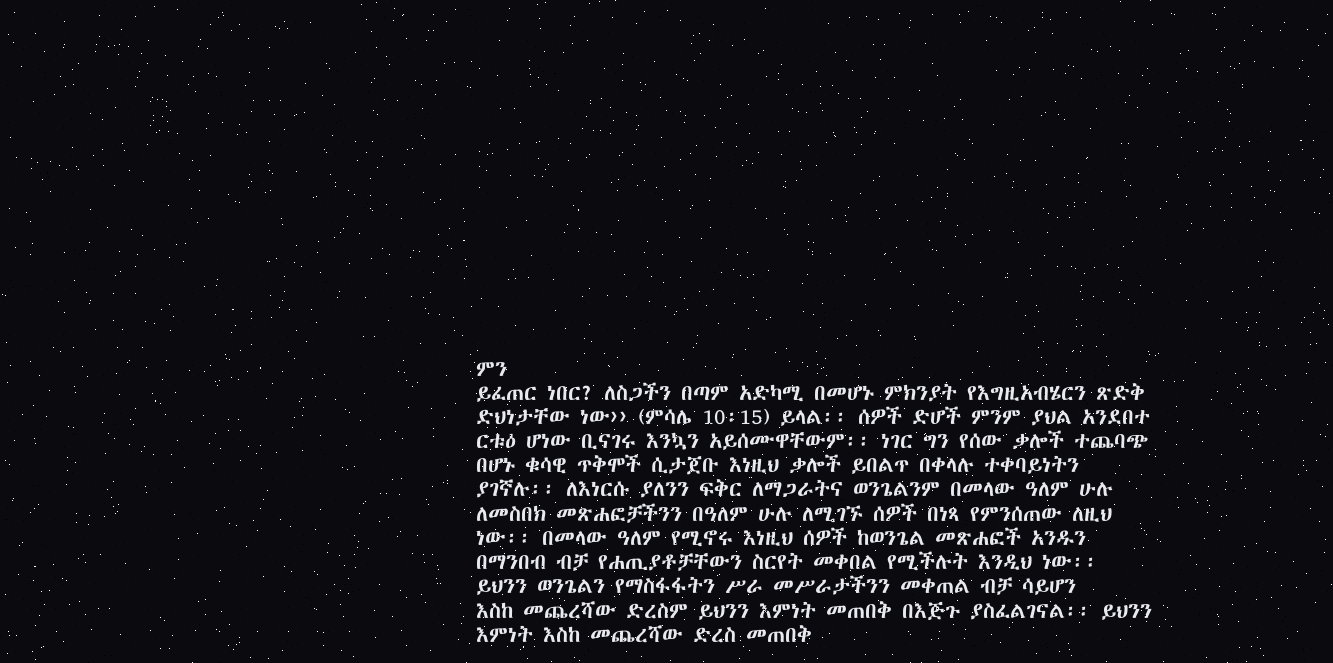ምን
ይፈጠር ነበር? ለስጋችን በጣም አድካሚ በመሆኑ ምክንያት የእግዚአብሄርን ጽድቅ
ድህነታቸው ነው›› (ምሳሌ 10፡15) ይላል፡፡ ሰዎች ድሆች ምንም ያህል አንደበተ
ርቱዕ ሆነው ቢናገሩ እንኳን አይሰሙዋቸውም፡፡ ነገር ግን የሰው ቃሎች ተጨባጭ
በሆኑ ቁሳዊ ጥቅሞች ሲታጀቡ እነዚህ ቃሎች ይበልጥ በቀላሉ ተቀባይነትን
ያገኛሉ፡፡ ለእነርሱ ያለንን ፍቅር ለማጋራትና ወንጌልንም በመላው ዓለም ሁሉ
ለመስበክ መጽሐፎቻችንን በዓለም ሁሉ ለሚገኙ ሰዎች በነጻ የምንሰጠው ለዚህ
ነው፡፡ በመላው ዓለም የሚኖሩ እነዚህ ሰዎች ከወንጌል መጽሐፎች አንዱን
በማንበብ ብቻ የሐጢያቶቻቸውን ስርየት መቀበል የሚችሉት እንዲህ ነው፡፡
ይህንን ወንጌልን የማስፋፋትን ሥራ መሥራታችንን መቀጠል ብቻ ሳይሆን
እስከ መጨረሻው ድረስም ይህንን እምነት መጠበቅ በእጅጉ ያስፈልገናል፡፡ ይህንን
እምነት እስከ መጨረሻው ድረስ መጠበቅ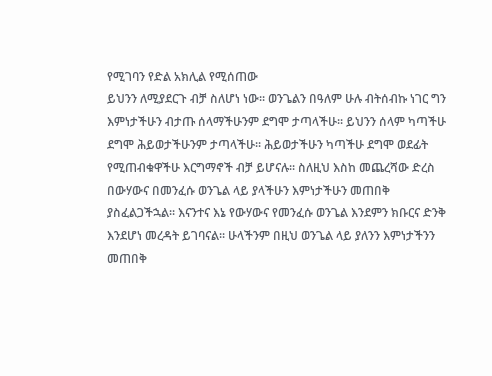የሚገባን የድል አክሊል የሚሰጠው
ይህንን ለሚያደርጉ ብቻ ስለሆነ ነው፡፡ ወንጌልን በዓለም ሁሉ ብትሰብኩ ነገር ግን
እምነታችሁን ብታጡ ሰላማችሁንም ደግሞ ታጣላችሁ፡፡ ይህንን ሰላም ካጣችሁ
ደግሞ ሕይወታችሁንም ታጣላችሁ፡፡ ሕይወታችሁን ካጣችሁ ደግሞ ወደፊት
የሚጠብቁዋችሁ እርግማኖች ብቻ ይሆናሉ፡፡ ስለዚህ እስከ መጨረሻው ድረስ
በውሃውና በመንፈሱ ወንጌል ላይ ያላችሁን እምነታችሁን መጠበቅ
ያስፈልጋችኋል፡፡ እናንተና እኔ የውሃውና የመንፈሱ ወንጌል እንደምን ክቡርና ድንቅ
እንደሆነ መረዳት ይገባናል፡፡ ሁላችንም በዚህ ወንጌል ላይ ያለንን እምነታችንን
መጠበቅ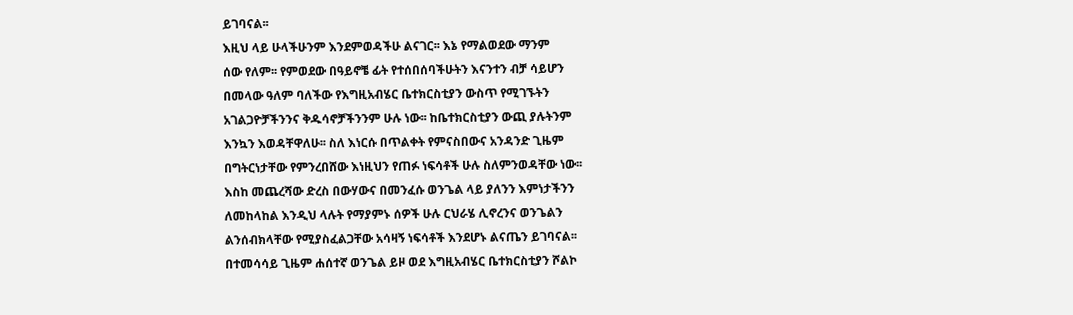ይገባናል፡፡
እዚህ ላይ ሁላችሁንም እንደምወዳችሁ ልናገር፡፡ እኔ የማልወደው ማንም
ሰው የለም፡፡ የምወደው በዓይኖቼ ፊት የተሰበሰባችሁትን እናንተን ብቻ ሳይሆን
በመላው ዓለም ባለችው የእግዚአብሄር ቤተክርስቲያን ውስጥ የሚገኙትን
አገልጋዮቻችንንና ቅዱሳኖቻችንንም ሁሉ ነው፡፡ ከቤተክርስቲያን ውጪ ያሉትንም
እንኳን እወዳቸዋለሁ፡፡ ስለ እነርሱ በጥልቀት የምናስበውና አንዳንድ ጊዜም
በግትርነታቸው የምንረበሸው እነዚህን የጠፉ ነፍሳቶች ሁሉ ስለምንወዳቸው ነው፡፡
እስከ መጨረሻው ድረስ በውሃውና በመንፈሱ ወንጌል ላይ ያለንን እምነታችንን
ለመከላከል እንዲህ ላሉት የማያምኑ ሰዎች ሁሉ ርህራሄ ሊኖረንና ወንጌልን
ልንሰብክላቸው የሚያስፈልጋቸው አሳዛኝ ነፍሳቶች እንደሆኑ ልናጤን ይገባናል፡፡
በተመሳሳይ ጊዜም ሐሰተኛ ወንጌል ይዞ ወደ እግዚአብሄር ቤተክርስቲያን ሾልኮ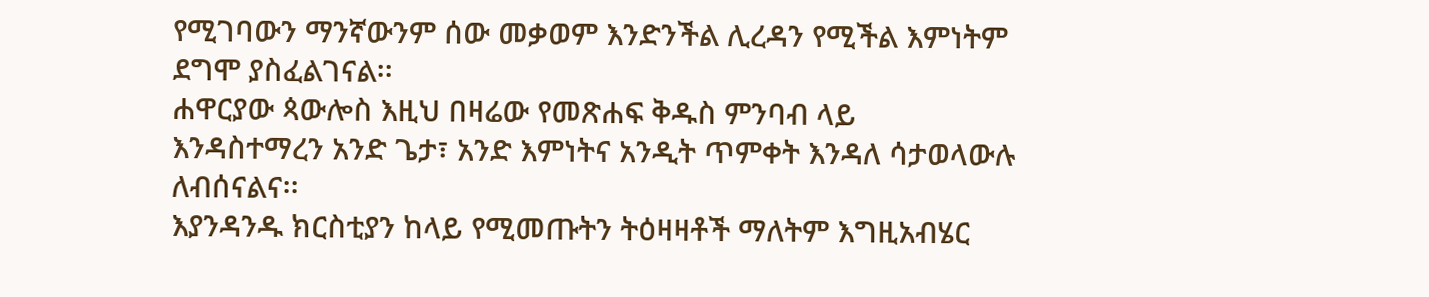የሚገባውን ማንኛውንም ሰው መቃወም እንድንችል ሊረዳን የሚችል እምነትም
ደግሞ ያስፈልገናል፡፡
ሐዋርያው ጳውሎስ እዚህ በዛሬው የመጽሐፍ ቅዱስ ምንባብ ላይ
እንዳስተማረን አንድ ጌታ፣ አንድ እምነትና አንዲት ጥምቀት እንዳለ ሳታወላውሉ
ለብሰናልና፡፡
እያንዳንዱ ክርስቲያን ከላይ የሚመጡትን ትዕዛዛቶች ማለትም እግዚአብሄር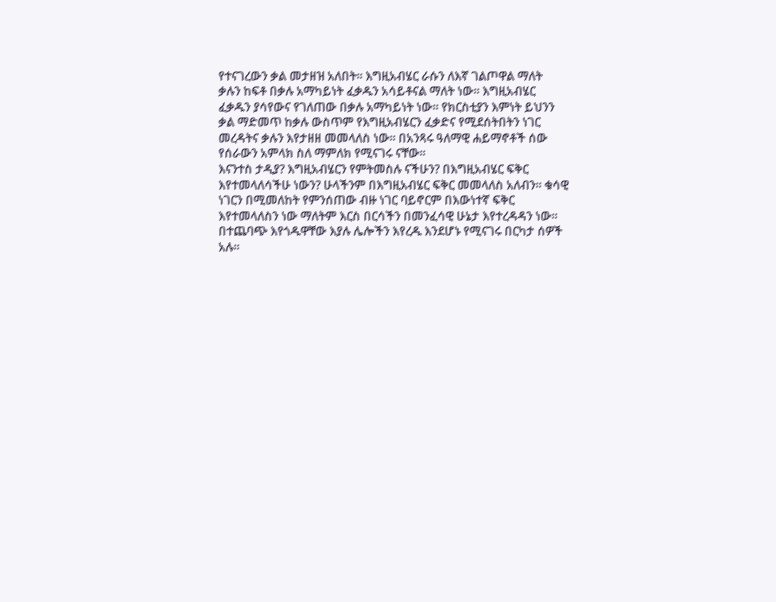የተናገረውን ቃል መታዘዝ አለበት፡፡ እግዚአብሄር ራሱን ለእኛ ገልጦዋል ማለት
ቃሉን ከፍቶ በቃሉ አማካይነት ፈቃዱን አሳይቶናል ማለት ነው፡፡ እግዚአብሄር
ፈቃዱን ያሳየውና የገለጠው በቃሉ አማካይነት ነው፡፡ የክርስቲያን እምነት ይህንን
ቃል ማድመጥ ከቃሉ ውስጥም የእግዚአብሄርን ፈቃድና የሚደሰትበትን ነገር
መረዳትና ቃሉን እየታዘዘ መመላለስ ነው፡፡ በአንጻሩ ዓለማዊ ሐይማኖቶች ሰው
የሰራውን አምላክ ስለ ማምለክ የሚናገሩ ናቸው፡፡
እናንተስ ታዲያ? እግዚአብሄርን የምትመስሉ ናችሁን? በእግዚአብሄር ፍቅር
እየተመላለሳችሁ ነውን? ሁላችንም በእግዚአብሄር ፍቅር መመላለስ አለብን፡፡ ቁሳዊ
ነገርን በሚመለከት የምንሰጠው ብዙ ነገር ባይኖርም በእውነተኛ ፍቅር
እየተመላለስን ነው ማለትም እርስ በርሳችን በመንፈሳዊ ሁኔታ እየተረዳዳን ነው፡፡
በተጨባጭ እየጎዱዋቸው እያሉ ሌሎችን እየረዱ እንደሆኑ የሚናገሩ በርካታ ሰዎች
አሉ፡፡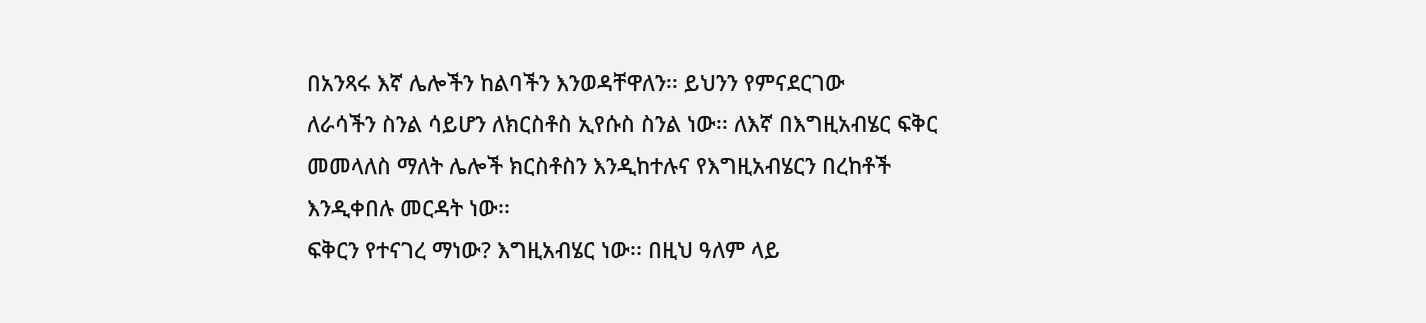በአንጻሩ እኛ ሌሎችን ከልባችን እንወዳቸዋለን፡፡ ይህንን የምናደርገው
ለራሳችን ስንል ሳይሆን ለክርስቶስ ኢየሱስ ስንል ነው፡፡ ለእኛ በእግዚአብሄር ፍቅር
መመላለስ ማለት ሌሎች ክርስቶስን እንዲከተሉና የእግዚአብሄርን በረከቶች
እንዲቀበሉ መርዳት ነው፡፡
ፍቅርን የተናገረ ማነው? እግዚአብሄር ነው፡፡ በዚህ ዓለም ላይ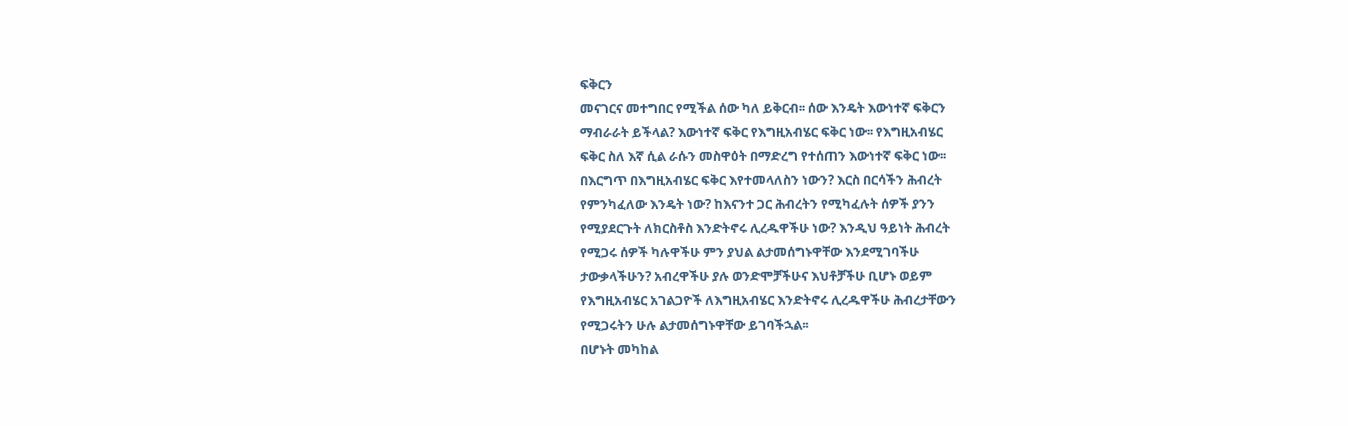ፍቅርን
መናገርና መተግበር የሚችል ሰው ካለ ይቅርብ፡፡ ሰው እንዴት እውነተኛ ፍቅርን
ማብራራት ይችላል? እውነተኛ ፍቅር የእግዚአብሄር ፍቅር ነው፡፡ የእግዚአብሄር
ፍቅር ስለ እኛ ሲል ራሱን መስዋዕት በማድረግ የተሰጠን እውነተኛ ፍቅር ነው፡፡
በእርግጥ በእግዚአብሄር ፍቅር እየተመላለስን ነውን? እርስ በርሳችን ሕብረት
የምንካፈለው እንዴት ነው? ከእናንተ ጋር ሕብረትን የሚካፈሉት ሰዎች ያንን
የሚያደርጉት ለክርስቶስ እንድትኖሩ ሊረዱዋችሁ ነው? እንዲህ ዓይነት ሕብረት
የሚጋሩ ሰዎች ካሉዋችሁ ምን ያህል ልታመሰግኑዋቸው እንደሚገባችሁ
ታውቃላችሁን? አብረዋችሁ ያሉ ወንድሞቻችሁና እህቶቻችሁ ቢሆኑ ወይም
የእግዚአብሄር አገልጋዮች ለእግዚአብሄር እንድትኖሩ ሊረዱዋችሁ ሕብረታቸውን
የሚጋሩትን ሁሉ ልታመሰግኑዋቸው ይገባችኋል፡፡
በሆኑት መካከል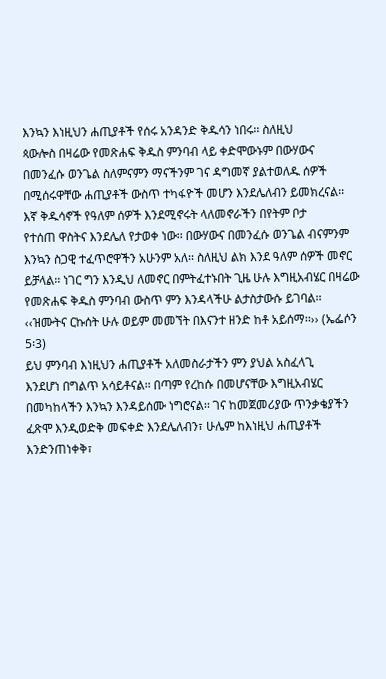እንኳን እነዚህን ሐጢያቶች የሰሩ አንዳንድ ቅዱሳን ነበሩ፡፡ ስለዚህ
ጳውሎስ በዛሬው የመጽሐፍ ቅዱስ ምንባብ ላይ ቀድሞውኑም በውሃውና
በመንፈሱ ወንጌል ስለምናምን ማናችንም ገና ዳግመኛ ያልተወለዱ ሰዎች
በሚሰሩዋቸው ሐጢያቶች ውስጥ ተካፋዮች መሆን እንደሌለብን ይመክረናል፡፡
እኛ ቅዱሳኖች የዓለም ሰዎች እንደሚኖሩት ላለመኖራችን በየትም ቦታ
የተሰጠ ዋስትና እንደሌለ የታወቀ ነው፡፡ በውሃውና በመንፈሱ ወንጌል ብናምንም
እንኳን ስጋዊ ተፈጥሮዋችን አሁንም አለ፡፡ ስለዚህ ልክ እንደ ዓለም ሰዎች መኖር
ይቻላል፡፡ ነገር ግን እንዲህ ለመኖር በምትፈተኑበት ጊዜ ሁሉ እግዚአብሄር በዛሬው
የመጽሐፍ ቅዱስ ምንባብ ውስጥ ምን እንዳላችሁ ልታስታውሱ ይገባል፡፡
‹‹ዝሙትና ርኩሰት ሁሉ ወይም መመኘት በእናንተ ዘንድ ከቶ አይሰማ፡፡›› (ኤፌሶን
5፡3)
ይህ ምንባብ እነዚህን ሐጢያቶች አለመስራታችን ምን ያህል አስፈላጊ
እንደሆነ በግልጥ አሳይቶናል፡፡ በጣም የረከሱ በመሆናቸው እግዚአብሄር
በመካከላችን እንኳን እንዳይሰሙ ነግሮናል፡፡ ገና ከመጀመሪያው ጥንቃቄያችን
ፈጽሞ እንዲወድቅ መፍቀድ እንደሌለብን፣ ሁሌም ከእነዚህ ሐጢያቶች
እንድንጠነቀቅ፣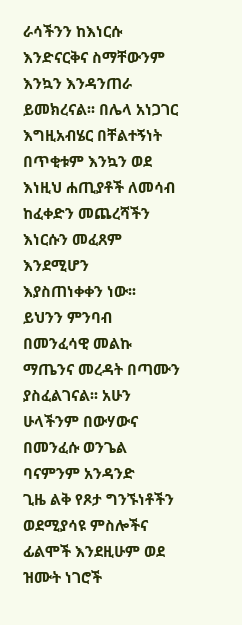ራሳችንን ከእነርሱ እንድናርቅና ስማቸውንም እንኳን እንዳንጠራ
ይመክረናል፡፡ በሌላ አነጋገር እግዚአብሄር በቸልተኝነት በጥቂቱም እንኳን ወደ
እነዚህ ሐጢያቶች ለመሳብ ከፈቀድን መጨረሻችን እነርሱን መፈጸም እንደሚሆን
እያስጠነቀቀን ነው፡፡
ይህንን ምንባብ በመንፈሳዊ መልኩ ማጤንና መረዳት በጣሙን
ያስፈልገናል፡፡ አሁን ሁላችንም በውሃውና በመንፈሱ ወንጌል ባናምንም አንዳንድ
ጊዜ ልቅ የጾታ ግንኙነቶችን ወደሚያሳዩ ምስሎችና ፊልሞች እንደዚሁም ወደ
ዝሙት ነገሮች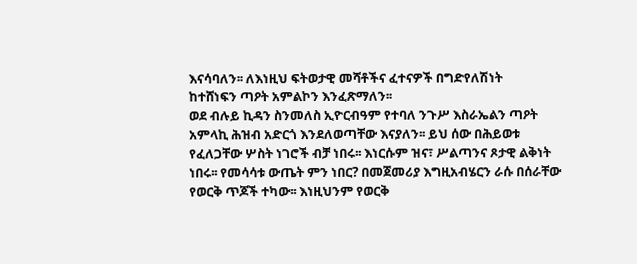እናሳባለን፡፡ ለእነዚህ ፍትወታዊ መሻቶችና ፈተናዎች በግድየለሽነት
ከተሸነፍን ጣዖት አምልኮን እንፈጽማለን፡፡
ወደ ብሉይ ኪዳን ስንመለስ ኢዮርብዓም የተባለ ንጉሥ እስራኤልን ጣዖት
አምላኪ ሕዝብ አድርጎ እንደለወጣቸው እናያለን፡፡ ይህ ሰው በሕይወቱ
የፈለጋቸው ሦስት ነገሮች ብቻ ነበሩ፡፡ እነርሱም ዝና፣ ሥልጣንና ጾታዊ ልቅነት
ነበሩ፡፡ የመሳሳቱ ውጤት ምን ነበር? በመጀመሪያ እግዚአብሄርን ራሱ በሰራቸው
የወርቅ ጥጆች ተካው፡፡ እነዚህንም የወርቅ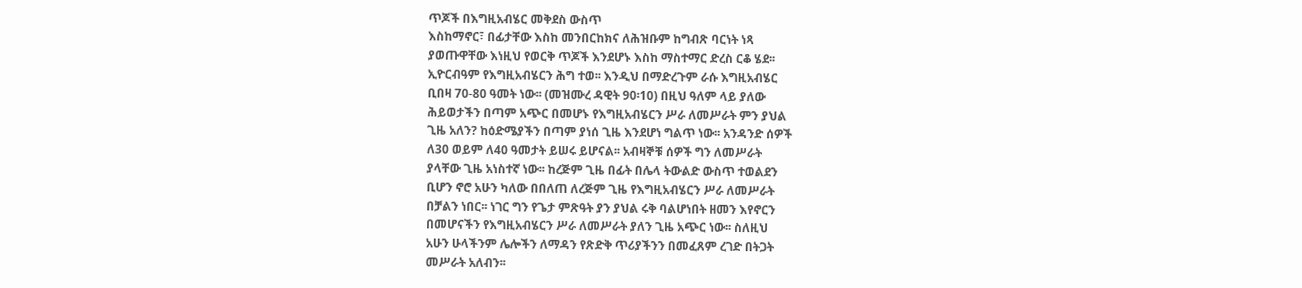ጥጆች በእግዚአብሄር መቅደስ ውስጥ
እስከማኖር፣ በፊታቸው እስከ መንበርከክና ለሕዝቡም ከግብጽ ባርነት ነጻ
ያወጡዋቸው እነዚህ የወርቅ ጥጆች እንደሆኑ እስከ ማስተማር ድረስ ርቆ ሄደ፡፡
ኢዮርብዓም የእግዚአብሄርን ሕግ ተወ፡፡ እንዲህ በማድረጉም ራሱ እግዚአብሄር
ቢበዛ 70-80 ዓመት ነው፡፡ (መዝሙረ ዳዊት 90፡10) በዚህ ዓለም ላይ ያለው
ሕይወታችን በጣም አጭር በመሆኑ የእግዚአብሄርን ሥራ ለመሥራት ምን ያህል
ጊዜ አለን? ከዕድሜያችን በጣም ያነሰ ጊዜ እንደሆነ ግልጥ ነው፡፡ አንዳንድ ሰዎች
ለ30 ወይም ለ40 ዓመታት ይሠሩ ይሆናል፡፡ አብዛኞቹ ሰዎች ግን ለመሥራት
ያላቸው ጊዜ አነስተኛ ነው፡፡ ከረጅም ጊዜ በፊት በሌላ ትውልድ ውስጥ ተወልደን
ቢሆን ኖሮ አሁን ካለው በበለጠ ለረጅም ጊዜ የእግዚአብሄርን ሥራ ለመሥራት
በቻልን ነበር፡፡ ነገር ግን የጌታ ምጽዓት ያን ያህል ሩቅ ባልሆነበት ዘመን እየኖርን
በመሆናችን የእግዚአብሄርን ሥራ ለመሥራት ያለን ጊዜ አጭር ነው፡፡ ስለዚህ
አሁን ሁላችንም ሌሎችን ለማዳን የጽድቅ ጥሪያችንን በመፈጸም ረገድ በትጋት
መሥራት አለብን፡፡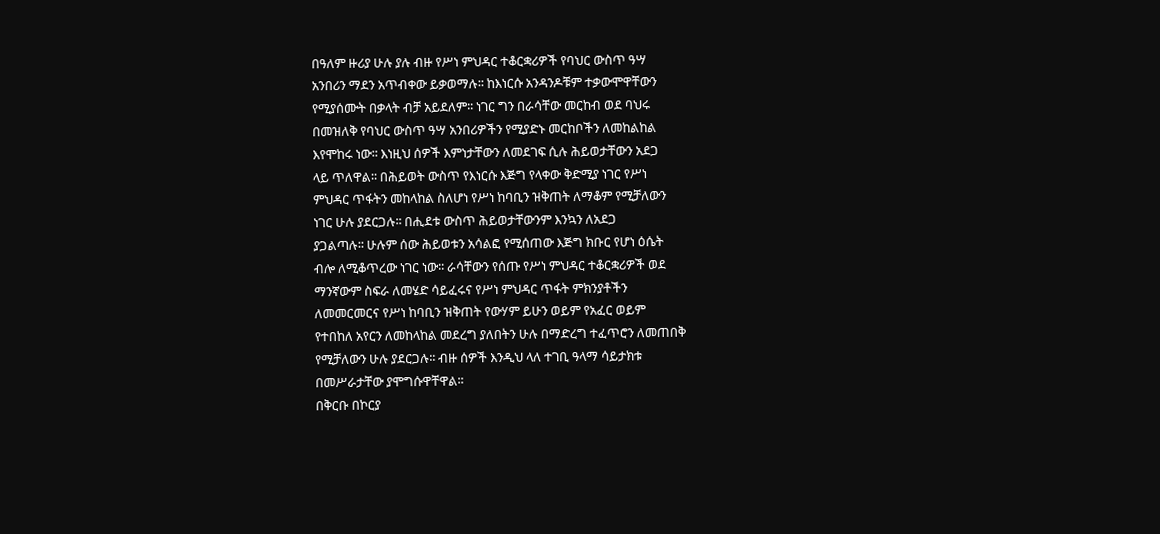በዓለም ዙሪያ ሁሉ ያሉ ብዙ የሥነ ምህዳር ተቆርቋሪዎች የባህር ውስጥ ዓሣ
አንበሪን ማደን አጥብቀው ይቃወማሉ፡፡ ከእነርሱ አንዳንዶቹም ተቃውሞዋቸውን
የሚያሰሙት በቃላት ብቻ አይደለም፡፡ ነገር ግን በራሳቸው መርከብ ወደ ባህሩ
በመዝለቅ የባህር ውስጥ ዓሣ አንበሪዎችን የሚያድኑ መርከቦችን ለመከልከል
እየሞከሩ ነው፡፡ እነዚህ ሰዎች እምነታቸውን ለመደገፍ ሲሉ ሕይወታቸውን አደጋ
ላይ ጥለዋል፡፡ በሕይወት ውስጥ የእነርሱ እጅግ የላቀው ቅድሚያ ነገር የሥነ
ምህዳር ጥፋትን መከላከል ስለሆነ የሥነ ከባቢን ዝቅጠት ለማቆም የሚቻለውን
ነገር ሁሉ ያደርጋሉ፡፡ በሒደቱ ውስጥ ሕይወታቸውንም እንኳን ለአደጋ
ያጋልጣሉ፡፡ ሁሉም ሰው ሕይወቱን አሳልፎ የሚሰጠው እጅግ ክቡር የሆነ ዕሴት
ብሎ ለሚቆጥረው ነገር ነው፡፡ ራሳቸውን የሰጡ የሥነ ምህዳር ተቆርቋሪዎች ወደ
ማንኛውም ስፍራ ለመሄድ ሳይፈሩና የሥነ ምህዳር ጥፋት ምክንያቶችን
ለመመርመርና የሥነ ከባቢን ዝቅጠት የውሃም ይሁን ወይም የአፈር ወይም
የተበከለ አየርን ለመከላከል መደረግ ያለበትን ሁሉ በማድረግ ተፈጥሮን ለመጠበቅ
የሚቻለውን ሁሉ ያደርጋሉ፡፡ ብዙ ሰዎች እንዲህ ላለ ተገቢ ዓላማ ሳይታክቱ
በመሥራታቸው ያሞግሱዋቸዋል፡፡
በቅርቡ በኮርያ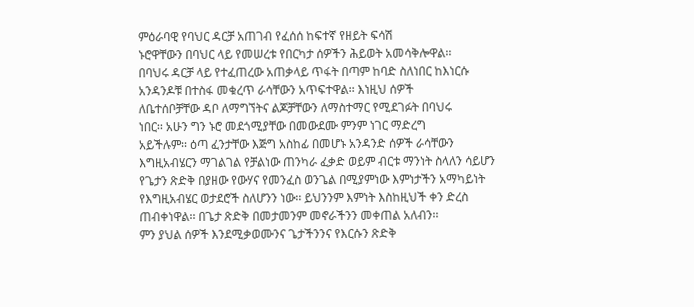ምዕራባዊ የባህር ዳርቻ አጠገብ የፈሰሰ ከፍተኛ የዘይት ፍሳሽ
ኑሮዋቸውን በባህር ላይ የመሠረቱ የበርካታ ሰዎችን ሕይወት አመሳቅሎዋል፡፡
በባህሩ ዳርቻ ላይ የተፈጠረው አጠቃላይ ጥፋት በጣም ከባድ ስለነበር ከእነርሱ
አንዳንዶቹ በተስፋ መቁረጥ ራሳቸውን አጥፍተዋል፡፡ እነዚህ ሰዎች
ለቤተሰቦቻቸው ዳቦ ለማግኘትና ልጆቻቸውን ለማስተማር የሚደገፉት በባህሩ
ነበር፡፡ አሁን ግን ኑሮ መደጎሚያቸው በመውደሙ ምንም ነገር ማድረግ
አይችሉም፡፡ ዕጣ ፈንታቸው እጅግ አስከፊ በመሆኑ አንዳንድ ሰዎች ራሳቸውን
እግዚአብሄርን ማገልገል የቻልነው ጠንካራ ፈቃድ ወይም ብርቱ ማንነት ስላለን ሳይሆን
የጌታን ጽድቅ በያዘው የውሃና የመንፈስ ወንጌል በሚያምነው እምነታችን አማካይነት
የእግዚአብሄር ወታደሮች ስለሆንን ነው፡፡ ይህንንም እምነት እስከዚህች ቀን ድረስ
ጠብቀነዋል፡፡ በጌታ ጽድቅ በመታመንም መኖራችንን መቀጠል አለብን፡፡
ምን ያህል ሰዎች እንደሚቃወሙንና ጌታችንንና የእርሱን ጽድቅ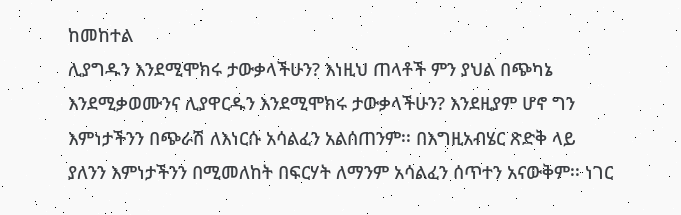ከመከተል
ሊያግዱን እንደሚሞክሩ ታውቃላችሁን? እነዚህ ጠላቶች ምን ያህል በጭካኔ
እንደሚቃወሙንና ሊያዋርዱን እንደሚሞክሩ ታውቃላችሁን? እንደዚያም ሆኖ ግን
እምነታችንን በጭራሽ ለእነርሱ አሳልፈን አልሰጠንም፡፡ በእግዚአብሄር ጽድቅ ላይ
ያለንን እምነታችንን በሚመለከት በፍርሃት ለማንም አሳልፈን ሰጥተን አናውቅም፡፡ ነገር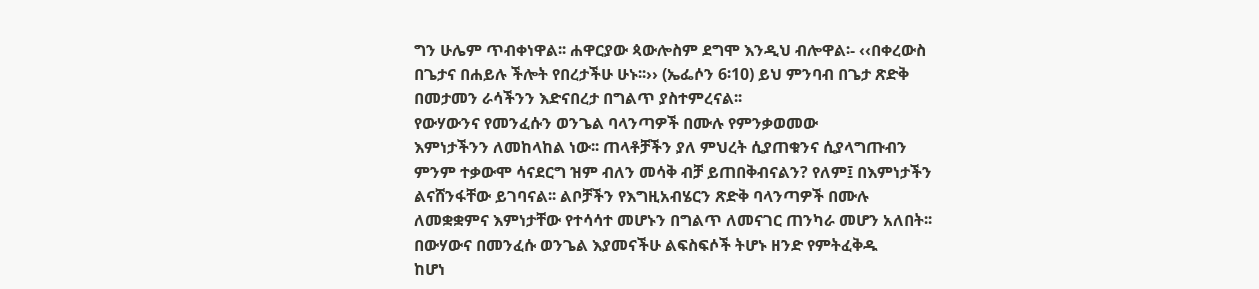ግን ሁሌም ጥብቀነዋል፡፡ ሐዋርያው ጳውሎስም ደግሞ እንዲህ ብሎዋል፡- ‹‹በቀረውስ
በጌታና በሐይሉ ችሎት የበረታችሁ ሁኑ፡፡›› (ኤፌሶን 6፡10) ይህ ምንባብ በጌታ ጽድቅ
በመታመን ራሳችንን እድናበረታ በግልጥ ያስተምረናል፡፡
የውሃውንና የመንፈሱን ወንጌል ባላንጣዎች በሙሉ የምንቃወመው
እምነታችንን ለመከላከል ነው፡፡ ጠላቶቻችን ያለ ምህረት ሲያጠቁንና ሲያላግጡብን
ምንም ተቃውሞ ሳናደርግ ዝም ብለን መሳቅ ብቻ ይጠበቅብናልን? የለም፤ በእምነታችን
ልናሸንፋቸው ይገባናል፡፡ ልቦቻችን የእግዚአብሄርን ጽድቅ ባላንጣዎች በሙሉ
ለመቋቋምና እምነታቸው የተሳሳተ መሆኑን በግልጥ ለመናገር ጠንካራ መሆን አለበት፡፡
በውሃውና በመንፈሱ ወንጌል እያመናችሁ ልፍስፍሶች ትሆኑ ዘንድ የምትፈቅዱ
ከሆነ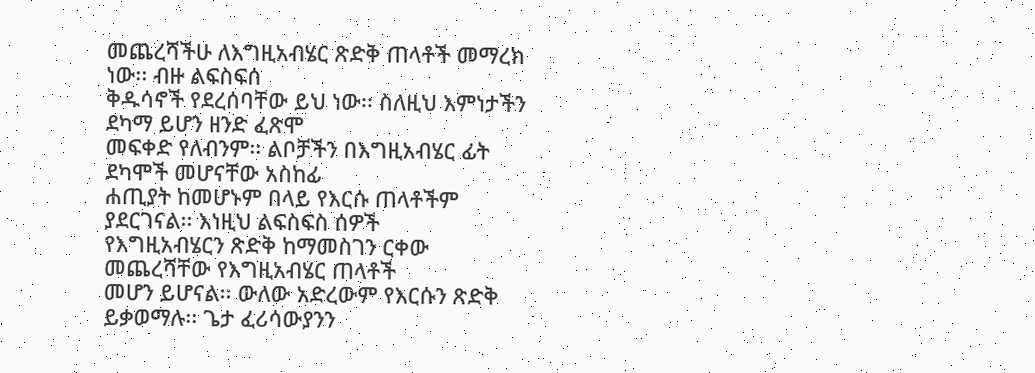መጨረሻችሁ ለእግዚአብሄር ጽድቅ ጠላቶች መማረክ ነው፡፡ ብዙ ልፍስፍሰ
ቅዱሳኖች የደረሰባቸው ይህ ነው፡፡ ስለዚህ እምነታችን ደካማ ይሆን ዘንድ ፈጽሞ
መፍቀድ የለብንም፡፡ ልቦቻችን በእግዚአብሄር ፊት ደካሞች መሆናቸው አስከፊ
ሐጢያት ከመሆኑም በላይ የእርሱ ጠላቶችም ያደርገናል፡፡ እነዚህ ልፍስፍስ ሰዎች
የእግዚአብሄርን ጽድቅ ከማመስገን ርቀው መጨረሻቸው የእግዚአብሄር ጠላቶች
መሆን ይሆናል፡፡ ውለው አድረውም የእርሱን ጽድቅ ይቃወማሉ፡፡ ጌታ ፈሪሳውያንን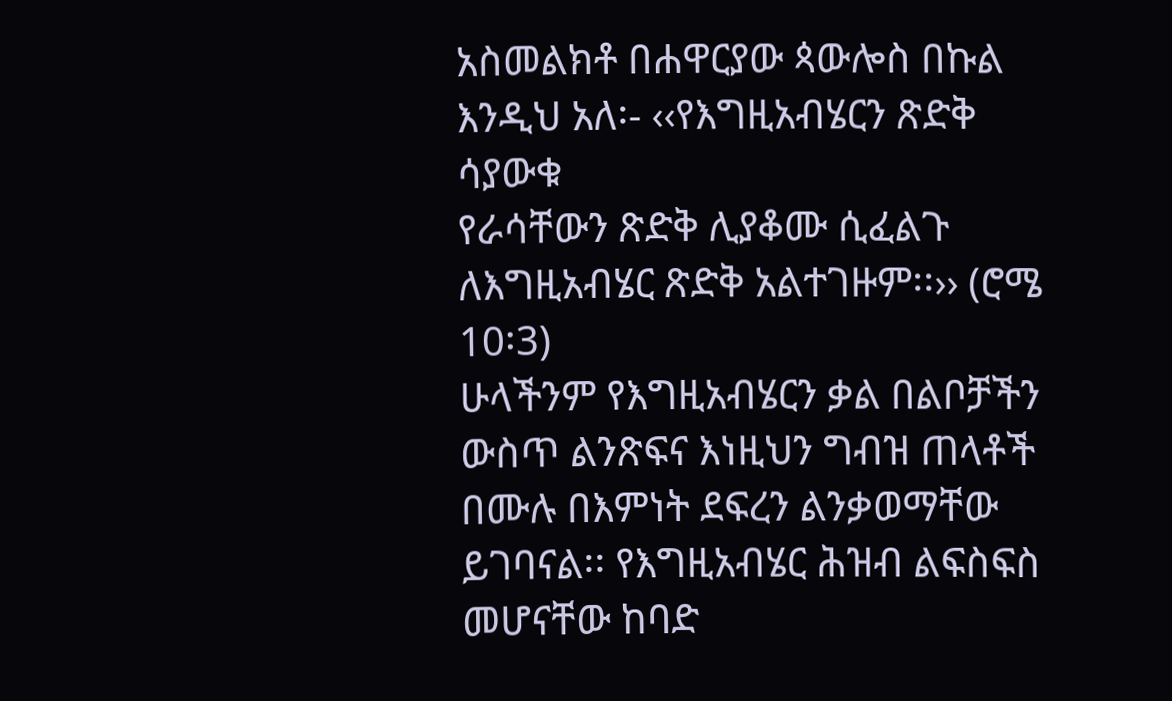አስመልክቶ በሐዋርያው ጳውሎስ በኩል እንዲህ አለ፡- ‹‹የእግዚአብሄርን ጽድቅ ሳያውቁ
የራሳቸውን ጽድቅ ሊያቆሙ ሲፈልጉ ለእግዚአብሄር ጽድቅ አልተገዙም፡፡›› (ሮሜ 10፡3)
ሁላችንም የእግዚአብሄርን ቃል በልቦቻችን ውስጥ ልንጽፍና እነዚህን ግብዝ ጠላቶች
በሙሉ በእምነት ደፍረን ልንቃወማቸው ይገባናል፡፡ የእግዚአብሄር ሕዝብ ልፍስፍስ
መሆናቸው ከባድ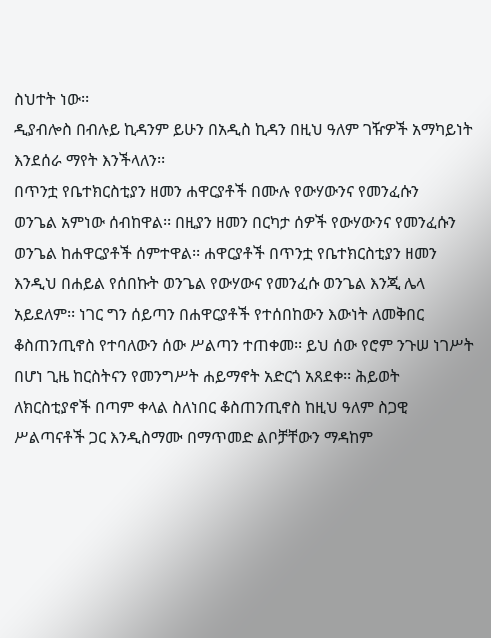ስህተት ነው፡፡
ዲያብሎስ በብሉይ ኪዳንም ይሁን በአዲስ ኪዳን በዚህ ዓለም ገዥዎች አማካይነት
እንደሰራ ማየት እንችላለን፡፡
በጥንቷ የቤተክርስቲያን ዘመን ሐዋርያቶች በሙሉ የውሃውንና የመንፈሱን
ወንጌል አምነው ሰብከዋል፡፡ በዚያን ዘመን በርካታ ሰዎች የውሃውንና የመንፈሱን
ወንጌል ከሐዋርያቶች ሰምተዋል፡፡ ሐዋርያቶች በጥንቷ የቤተክርስቲያን ዘመን
እንዲህ በሐይል የሰበኩት ወንጌል የውሃውና የመንፈሱ ወንጌል እንጂ ሌላ
አይደለም፡፡ ነገር ግን ሰይጣን በሐዋርያቶች የተሰበከውን እውነት ለመቅበር
ቆስጠንጢኖስ የተባለውን ሰው ሥልጣን ተጠቀመ፡፡ ይህ ሰው የሮም ንጉሠ ነገሥት
በሆነ ጊዜ ከርስትናን የመንግሥት ሐይማኖት አድርጎ አጸደቀ፡፡ ሕይወት
ለክርስቲያኖች በጣም ቀላል ስለነበር ቆስጠንጢኖስ ከዚህ ዓለም ስጋዊ
ሥልጣናቶች ጋር እንዲስማሙ በማጥመድ ልቦቻቸውን ማዳከም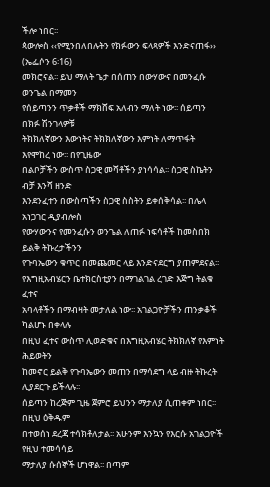ችሎ ነበር፡፡
ጳውሎስ ‹‹የሚንበለበሉትን የክፉውን ፍላጻዎች እንድናጠፋ›› (ኤፌሶን 6፡16)
መክሮናል፡፡ ይህ ማለት ጌታ በሰጠን በውሃውና በመንፈሱ ወንጌል በማመን
የሰይጣንን ጥቃቶች ማክሸፍ አለብን ማለት ነው፡፡ ሰይጣን በክፉ ሽንገላዎቹ
ትክክለኛውን እውነትና ትክክለኛውን እምነት ለማጥፋት እየሞከረ ነው፡፡ በየጊዜው
በልቦቻችን ውስጥ ስጋዊ መሻቶችን ያነሳሳል፡፡ ስጋዊ ስኬትን ብቻ እንሻ ዘንድ
እንደንፈተን በውስጣችን ስጋዊ ስስትን ይቀሰቅሳል፡፡ በሌላ አነጋገር ዲያብሎስ
የውሃውንና የመንፈሱን ወንጌል ለጠፉ ነፍሳቶች ከመስበክ ይልቅ ትኩረታችንን
የጉባኤውን ቁጥር በመጨመር ላይ እንድናደርግ ያጠምደናል፡፡
የእግዚአብሄርን ቤተክርስቲያን በማገልገል ረገድ እጅግ ትልቁ ፈተና
አባላቶችን በማብዛት መታለል ነው፡፡ አገልጋዮቻችን ጠንቃቆች ካልሆኑ በቀላሉ
በዚህ ፈተና ውስጥ ሊወድቁና በእግዚአብሄር ትክክለኛ የእምነት ሕይወትን
ከመኖር ይልቅ የጉባኤውን መጠን በማሳደግ ላይ ብዙ ትኩረት ሊያደርጉ ይችላሉ፡፡
ሰይጣን ከረጅም ጊዜ ጀምሮ ይህንን ማታለያ ሲጠቀም ነበር፡፡ በዚህ ዕቅዱም
በተወሰነ ደረጃ ተሳክቶለታል፡፡ አሁንም እንኳን የእርሱ አገልጋዮች የዚህ ተመሳሳይ
ማታለያ ሱሰኞች ሆነዋል፡፡ በጣም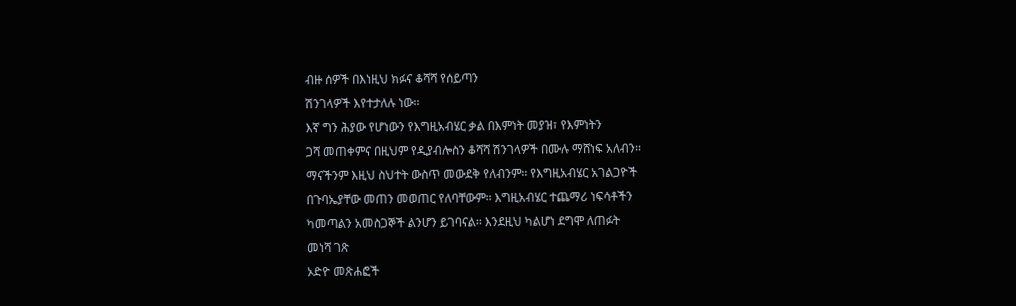ብዙ ሰዎች በእነዚህ ክፉና ቆሻሻ የሰይጣን
ሽንገላዎች እየተታለሉ ነው፡፡
እኛ ግን ሕያው የሆነውን የእግዚአብሄር ቃል በእምነት መያዝ፣ የእምነትን
ጋሻ መጠቀምና በዚህም የዲያብሎስን ቆሻሻ ሽንገላዎች በሙሉ ማሸነፍ አለብን፡፡
ማናችንም እዚህ ስህተት ውስጥ መውደቅ የለብንም፡፡ የእግዚአብሄር አገልጋዮች
በጉባኤያቸው መጠን መወጠር የለባቸውም፡፡ እግዚአብሄር ተጨማሪ ነፍሳቶችን
ካመጣልን አመስጋኞች ልንሆን ይገባናል፡፡ እንደዚህ ካልሆነ ደግሞ ለጠፉት
መነሻ ገጽ
ኦድዮ መጽሐፎች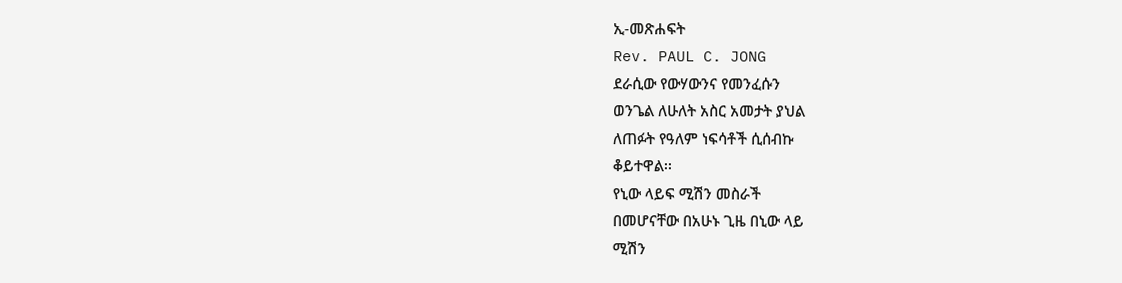ኢ-መጽሐፍት
Rev. PAUL C. JONG
ደራሲው የውሃውንና የመንፈሱን
ወንጌል ለሁለት አስር አመታት ያህል
ለጠፉት የዓለም ነፍሳቶች ሲሰብኩ
ቆይተዋል፡፡
የኒው ላይፍ ሚሽን መስራች
በመሆናቸው በአሁኑ ጊዜ በኒው ላይ
ሚሽን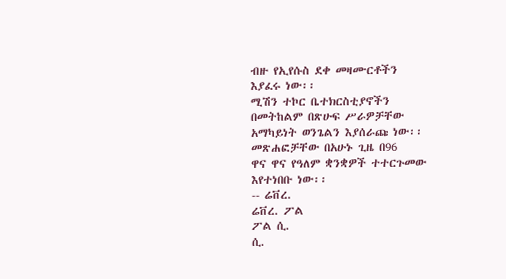ብዙ የኢየሱስ ደቀ መዛሙርቶችን
እያፈሩ ነው፡፡
ሚሽን ተኮር ቤተክርስቲያኖችን
በመትከልም በጽሁፍ ሥራዎቻቸው
አማካይነት ወንጌልን እያሰራጩ ነው፡፡
መጽሐፎቻቸው በአሁኑ ጊዜ በ96
ዋና ዋና የዓለም ቋንቋዎች ተተርጉመው
እየተነበቡ ነው፡፡
-- ሬቨረ.
ሬቨረ. ፖል
ፖል ሲ.
ሲ.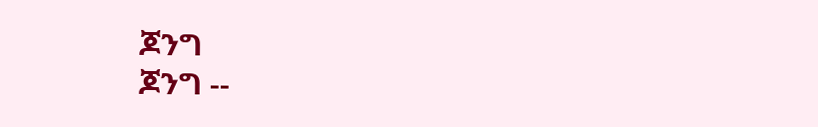ጆንግ
ጆንግ --